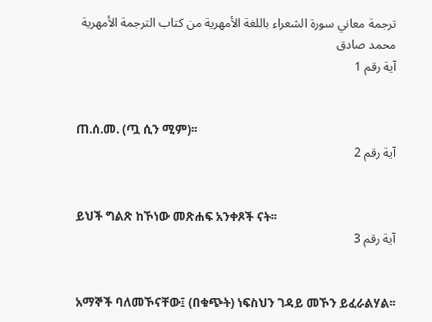ترجمة معاني سورة الشعراء باللغة الأمهرية من كتاب الترجمة الأمهرية
محمد صادق
آية رقم 1


ጠ.ሰ.መ. (ጧ ሲን ሚም)፡፡
آية رقم 2


ይህች ግልጽ ከኾነው መጽሐፍ አንቀጾች ናት፡፡
آية رقم 3


አማኞች ባለመኾናቸው፤ (በቁጭት) ነፍስህን ገዳይ መኾን ይፈራልሃል፡፡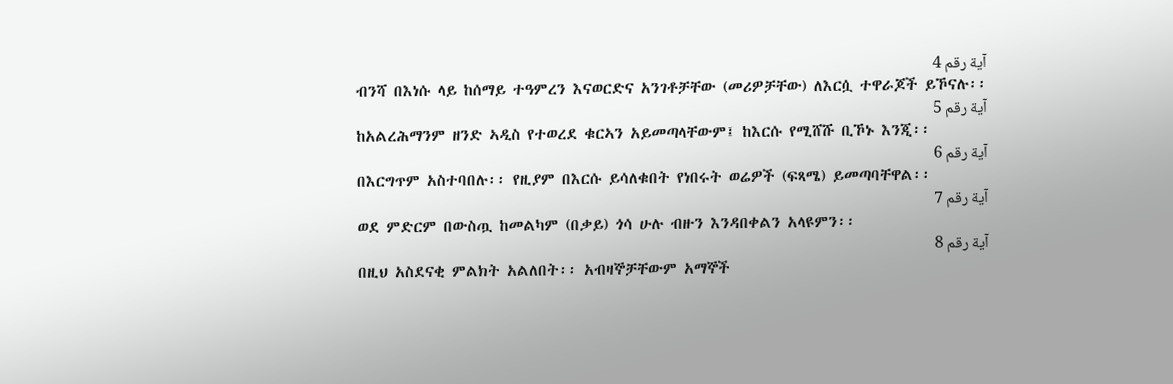آية رقم 4
ብንሻ በእነሱ ላይ ከሰማይ ተዓምረን እናወርድና አንገቶቻቸው (መሪዎቻቸው) ለእርሷ ተዋራጆች ይኾናሉ፡፡
آية رقم 5
ከአልረሕማንም ዘንድ ኣዲስ የተወረደ ቁርኣን አይመጣላቸውም፤ ከእርሱ የሚሸሹ ቢኾኑ እንጂ፡፡
آية رقم 6
በእርግጥም አስተባበሉ፡፡ የዚያም በእርሱ ይሳለቁበት የነበሩት ወሬዎች (ፍጻሜ) ይመጣባቸዋል፡፡
آية رقم 7
ወደ ምድርም በውስጧ ከመልካም (በቃይ) ጎሳ ሁሉ ብዙን እንዳበቀልን አላዩምን፡፡
آية رقم 8
በዚህ አስደናቂ ምልክት አልለበት፡፡ አብዛኞቻቸውም አማኞች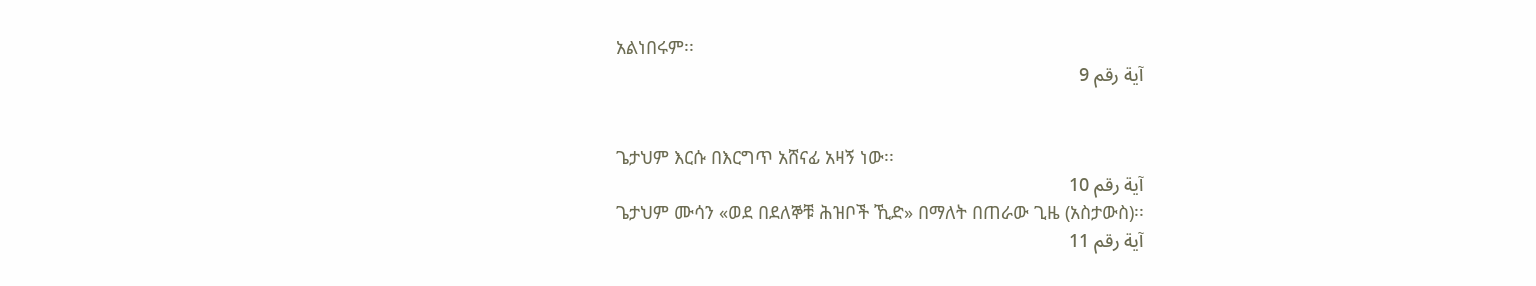አልነበሩም፡፡
آية رقم 9


ጌታህም እርሱ በእርግጥ አሸናፊ አዛኝ ነው፡፡
آية رقم 10
ጌታህም ሙሳን «ወደ በደለኞቹ ሕዝቦች ኺድ» በማለት በጠራው ጊዜ (አስታውስ)፡፡
آية رقم 11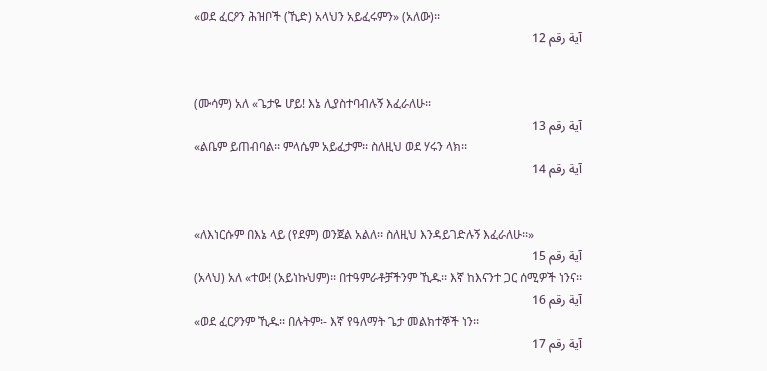«ወደ ፈርዖን ሕዝቦች (ኺድ) አላህን አይፈሩምን» (አለው)፡፡
آية رقم 12


(ሙሳም) አለ «ጌታዬ ሆይ! እኔ ሊያስተባብሉኝ እፈራለሁ፡፡
آية رقم 13
«ልቤም ይጠብባል፡፡ ምላሴም አይፈታም፡፡ ስለዚህ ወደ ሃሩን ላክ፡፡
آية رقم 14


«ለእነርሱም በእኔ ላይ (የደም) ወንጀል አልለ፡፡ ስለዚህ እንዳይገድሉኝ እፈራለሁ፡፡»
آية رقم 15
(አላህ) አለ «ተው! (አይነኩህም)፡፡ በተዓምራቶቻችንም ኺዱ፡፡ እኛ ከእናንተ ጋር ሰሚዎች ነንና፡፡
آية رقم 16
«ወደ ፈርዖንም ኺዱ፡፡ በሉትም፡- እኛ የዓለማት ጌታ መልክተኞች ነን፡፡
آية رقم 17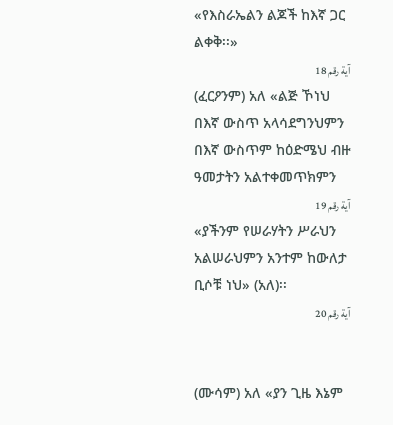«የእስራኤልን ልጆች ከእኛ ጋር ልቀቅ፡፡»
آية رقم 18
(ፈርዖንም) አለ «ልጅ ኾነህ በእኛ ውስጥ አላሳደግንህምን በእኛ ውስጥም ከዕድሜህ ብዙ ዓመታትን አልተቀመጥክምን
آية رقم 19
«ያችንም የሠራሃትን ሥራህን አልሠራህምን አንተም ከውለታ ቢሶቹ ነህ» (አለ)፡፡
آية رقم 20


(ሙሳም) አለ «ያን ጊዜ እኔም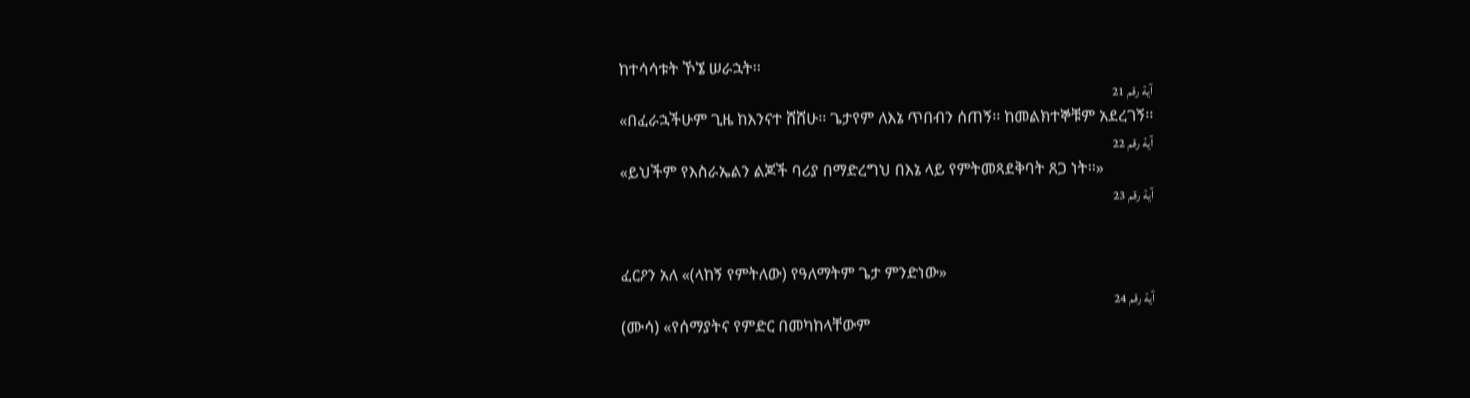ከተሳሳቱት ኾኜ ሠራኋት፡፡
آية رقم 21
«በፈራኋችሁም ጊዜ ከእንናተ ሸሸሁ፡፡ ጌታየም ለእኔ ጥበብን ሰጠኝ፡፡ ከመልክተኞቹም አደረገኝ፡፡
آية رقم 22
«ይህችም የእስራኤልን ልጆች ባሪያ በማድረግህ በእኔ ላይ የምትመጻደቅባት ጸጋ ነት፡፡»
آية رقم 23


ፈርዖን አለ «(ላከኝ የምትለው) የዓለማትም ጌታ ምንድነው»
آية رقم 24
(ሙሳ) «የሰማያትና የምድር በመካከላቸውም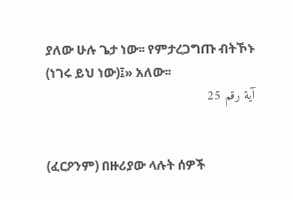ያለው ሁሉ ጌታ ነው፡፡ የምታረጋግጡ ብትኾኑ (ነገሩ ይህ ነው)፤» አለው፡፡
آية رقم 25


(ፈርዖንም) በዙሪያው ላሉት ሰዎች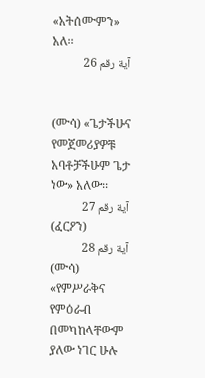«አትሰሙምን» አለ፡፡
آية رقم 26


(ሙሳ) «ጌታችሁና የመጀመሪያዎቹ አባቶቻችሁም ጌታ ነው» አለው፡፡
آية رقم 27
(ፈርዖን)
آية رقم 28
(ሙሳ) «የምሥራቅና የምዕራብ በመካከላቸውም ያለው ነገር ሁሉ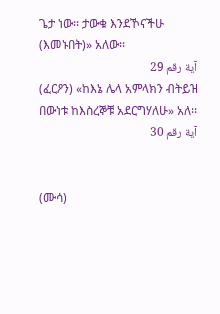ጌታ ነው፡፡ ታውቁ እንደኾናችሁ (እመኑበት)» አለው፡፡
آية رقم 29
(ፈርዖን) «ከእኔ ሌላ አምላክን ብትይዝ በውነቱ ከእስረኞቹ አደርግሃለሁ» አለ፡፡
آية رقم 30


(ሙሳ)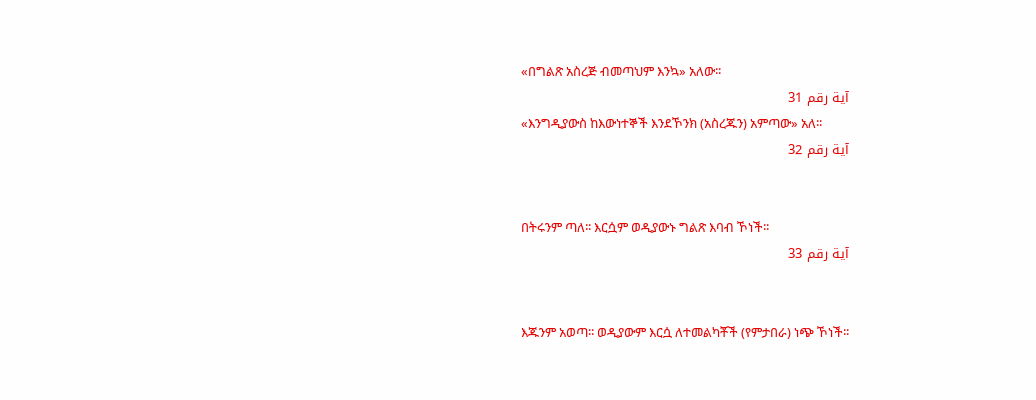«በግልጽ አስረጅ ብመጣህም እንኳ» አለው፡፡
آية رقم 31
«እንግዲያውስ ከእውነተኞች እንደኾንክ (አስረጁን) አምጣው» አለ፡፡
آية رقم 32


በትሩንም ጣለ፡፡ እርሷም ወዲያውኑ ግልጽ እባብ ኾነች፡፡
آية رقم 33


እጁንም አወጣ፡፡ ወዲያውም እርሷ ለተመልካቾች (የምታበራ) ነጭ ኾነች፡፡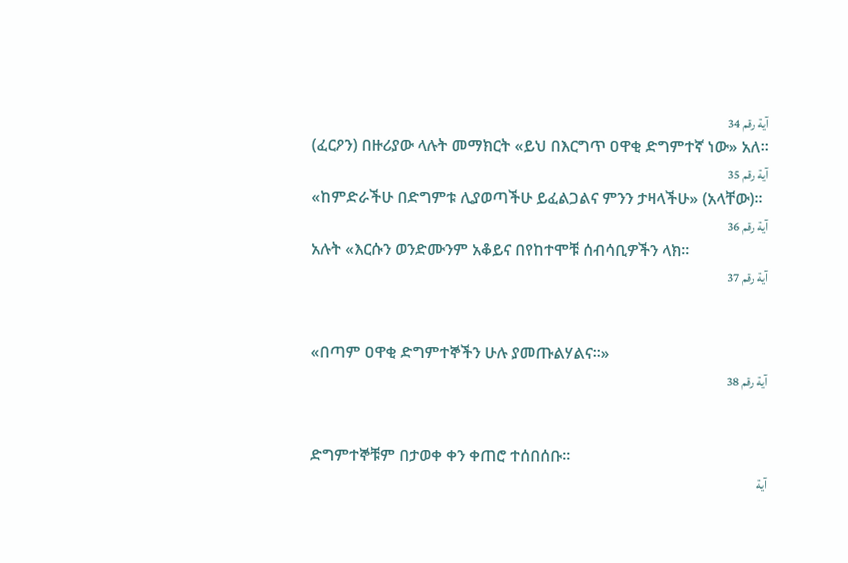آية رقم 34
(ፈርዖን) በዙሪያው ላሉት መማክርት «ይህ በእርግጥ ዐዋቂ ድግምተኛ ነው» አለ፡፡
آية رقم 35
«ከምድራችሁ በድግምቱ ሊያወጣችሁ ይፈልጋልና ምንን ታዛላችሁ» (አላቸው)፡፡
آية رقم 36
አሉት «እርሱን ወንድሙንም አቆይና በየከተሞቹ ሰብሳቢዎችን ላክ፡፡
آية رقم 37


«በጣም ዐዋቂ ድግምተኞችን ሁሉ ያመጡልሃልና፡፡»
آية رقم 38


ድግምተኞቹም በታወቀ ቀን ቀጠሮ ተሰበሰቡ፡፡
آية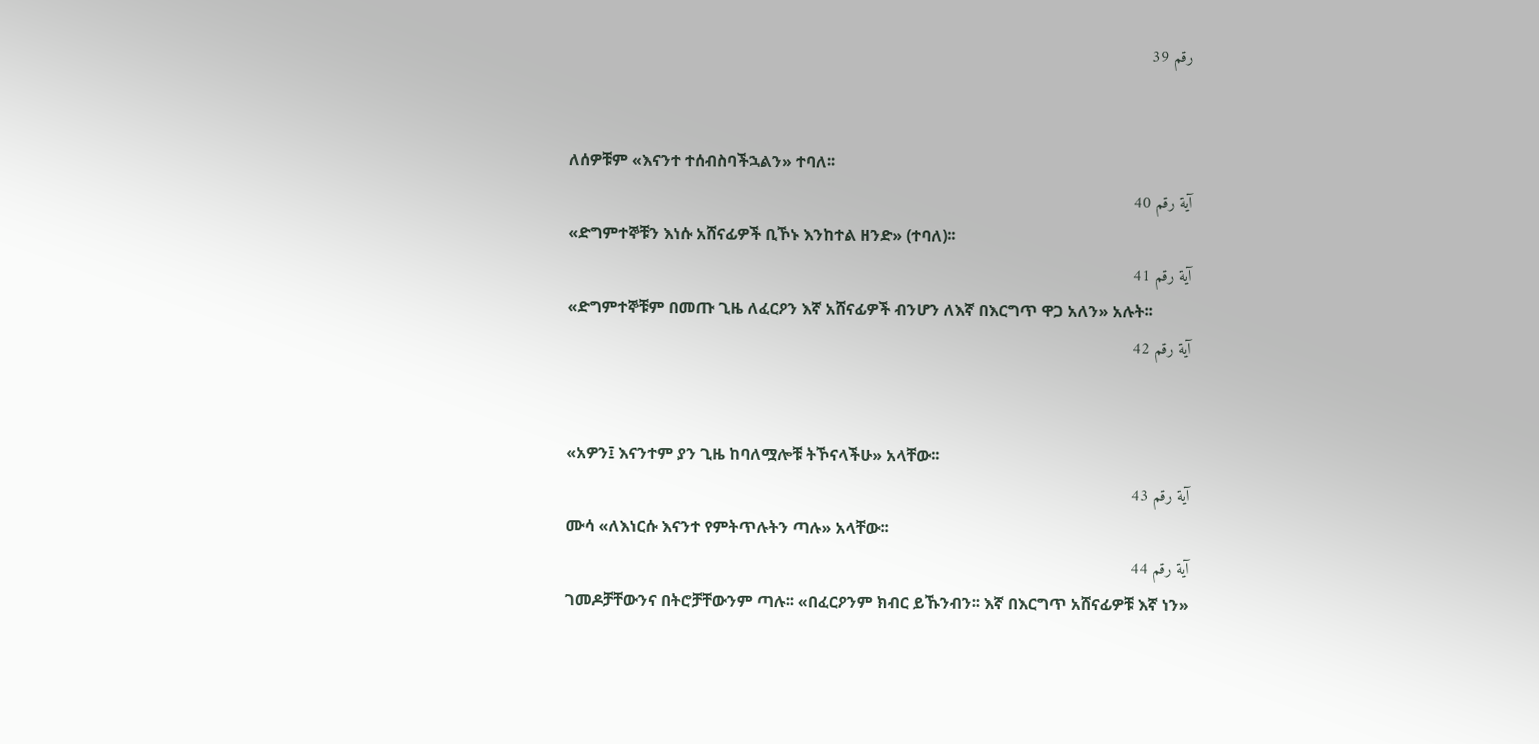رقم 39


ለሰዎቹም «እናንተ ተሰብስባችኋልን» ተባለ፡፡
آية رقم 40
«ድግምተኞቹን እነሱ አሸናፊዎች ቢኾኑ እንከተል ዘንድ» (ተባለ)፡፡
آية رقم 41
«ድግምተኞቹም በመጡ ጊዜ ለፈርዖን እኛ አሸናፊዎች ብንሆን ለእኛ በእርግጥ ዋጋ አለን» አሉት፡፡
آية رقم 42


«አዎን፤ እናንተም ያን ጊዜ ከባለሟሎቹ ትኾናላችሁ» አላቸው፡፡
آية رقم 43
ሙሳ «ለእነርሱ እናንተ የምትጥሉትን ጣሉ» አላቸው፡፡
آية رقم 44
ገመዶቻቸውንና በትሮቻቸውንም ጣሉ፡፡ «በፈርዖንም ክብር ይኹንብን፡፡ እኛ በእርግጥ አሸናፊዎቹ እኛ ነን»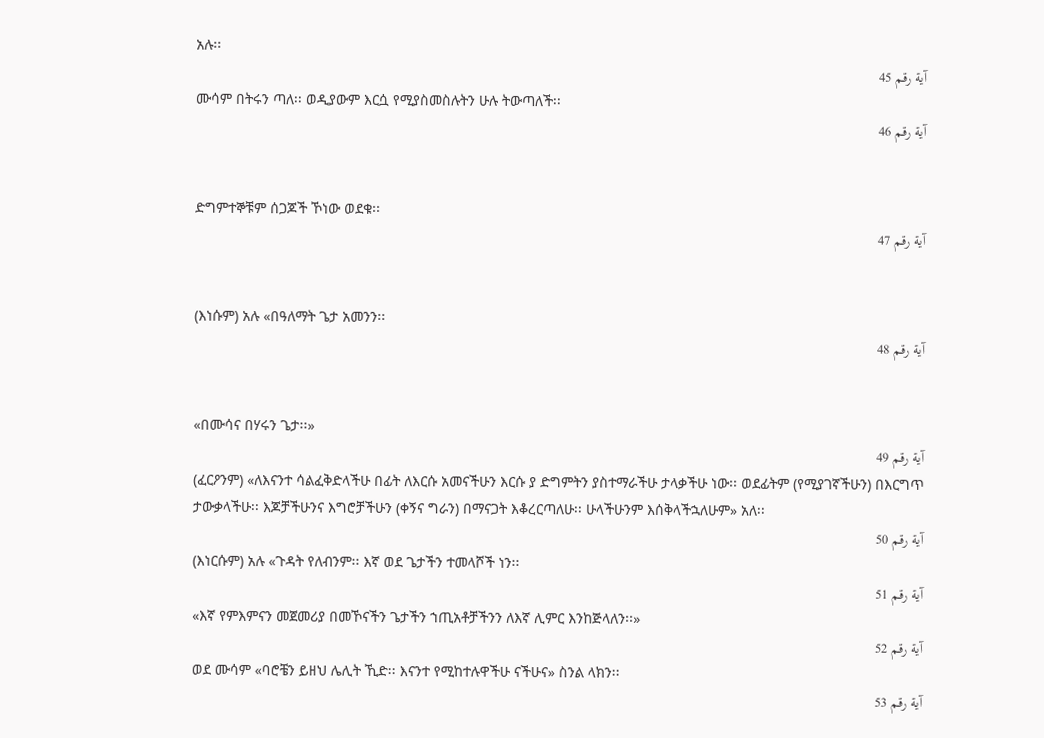አሉ፡፡
آية رقم 45
ሙሳም በትሩን ጣለ፡፡ ወዲያውም እርሷ የሚያስመስሉትን ሁሉ ትውጣለች፡፡
آية رقم 46


ድግምተኞቹም ሰጋጆች ኾነው ወደቁ፡፡
آية رقم 47


(እነሱም) አሉ «በዓለማት ጌታ አመንን፡፡
آية رقم 48


«በሙሳና በሃሩን ጌታ፡፡»
آية رقم 49
(ፈርዖንም) «ለእናንተ ሳልፈቅድላችሁ በፊት ለእርሱ አመናችሁን እርሱ ያ ድግምትን ያስተማራችሁ ታላቃችሁ ነው፡፡ ወደፊትም (የሚያገኛችሁን) በእርግጥ ታውቃላችሁ፡፡ እጆቻችሁንና እግሮቻችሁን (ቀኝና ግራን) በማናጋት እቆረርጣለሁ፡፡ ሁላችሁንም እሰቅላችኋለሁም» አለ፡፡
آية رقم 50
(እነርሱም) አሉ «ጉዳት የለብንም፡፡ እኛ ወደ ጌታችን ተመላሾች ነን፡፡
آية رقم 51
«እኛ የምእምናን መጀመሪያ በመኾናችን ጌታችን ኀጢአቶቻችንን ለእኛ ሊምር እንከጅላለን፡፡»
آية رقم 52
ወደ ሙሳም «ባሮቼን ይዘህ ሌሊት ኺድ፡፡ እናንተ የሚከተሉዋችሁ ናችሁና» ስንል ላክን፡፡
آية رقم 53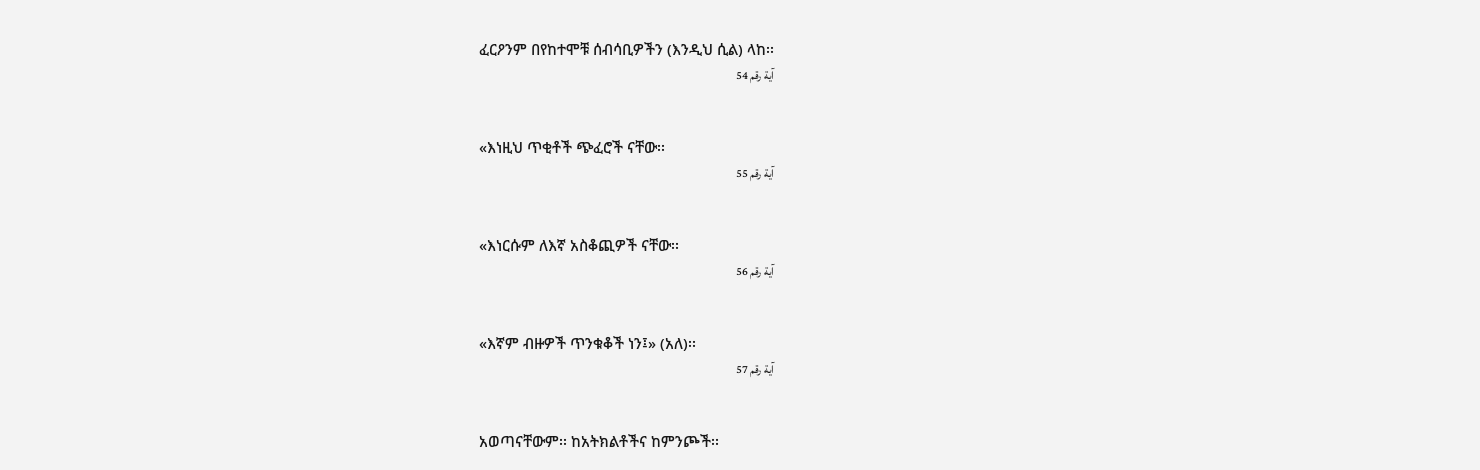ፈርዖንም በየከተሞቹ ሰብሳቢዎችን (እንዲህ ሲል) ላከ፡፡
آية رقم 54


«እነዚህ ጥቂቶች ጭፈሮች ናቸው፡፡
آية رقم 55


«እነርሱም ለእኛ አስቆጪዎች ናቸው፡፡
آية رقم 56


«እኛም ብዙዎች ጥንቁቆች ነን፤» (አለ)፡፡
آية رقم 57


አወጣናቸውም፡፡ ከአትክልቶችና ከምንጮች፡፡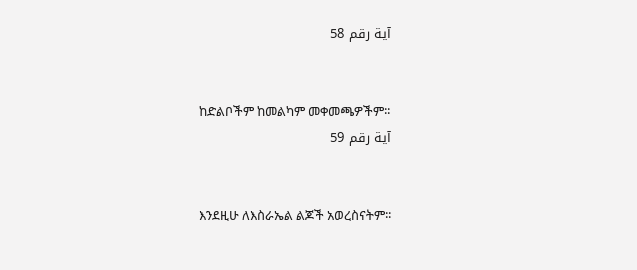آية رقم 58


ከድልቦችም ከመልካም መቀመጫዎችም፡፡
آية رقم 59


እንደዚሁ ለእስራኤል ልጆች አወረስናትም፡፡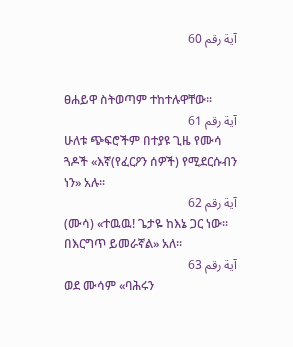آية رقم 60


ፀሐይዋ ስትወጣም ተከተሉዋቸው፡፡
آية رقم 61
ሁለቱ ጭፍሮችም በተያዩ ጊዜ የሙሳ ጓዶች «እኛ(የፈርዖን ሰዎች) የሚደርሱብን ነን» አሉ፡፡
آية رقم 62
(ሙሳ) «ተዉዉ! ጌታዬ ከእኔ ጋር ነው፡፡ በእርግጥ ይመራኛል» አለ፡፡
آية رقم 63
ወደ ሙሳም «ባሕሩን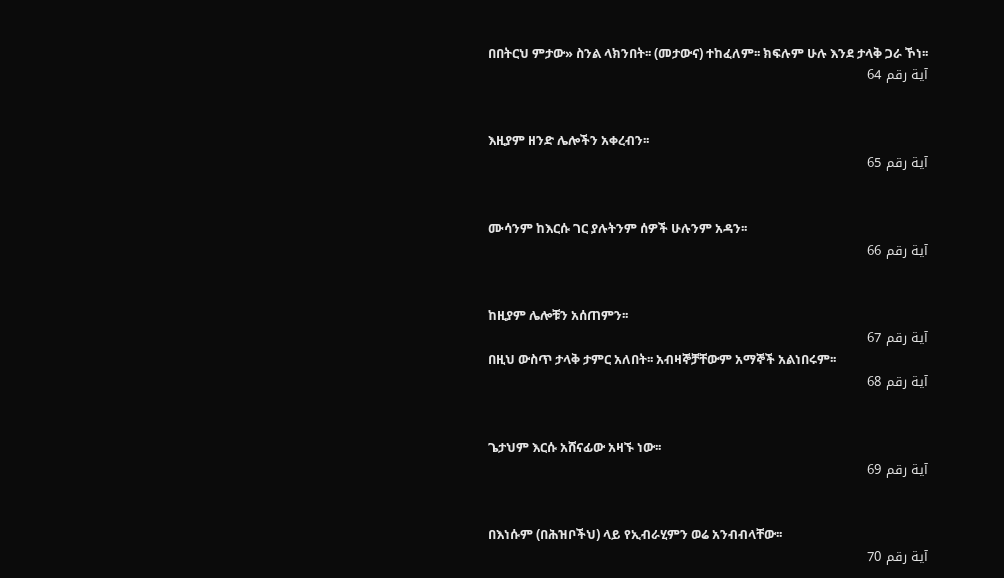በበትርህ ምታው» ስንል ላክንበት፡፡ (መታውና) ተከፈለም፡፡ ክፍሉም ሁሉ እንደ ታላቅ ጋራ ኾነ፡፡
آية رقم 64


እዚያም ዘንድ ሌሎችን አቀረብን፡፡
آية رقم 65


ሙሳንም ከእርሱ ገር ያሉትንም ሰዎች ሁሉንም አዳን፡፡
آية رقم 66


ከዚያም ሌሎቹን አሰጠምን፡፡
آية رقم 67
በዚህ ውስጥ ታላቅ ታምር አለበት፡፡ አብዛኞቻቸውም አማኞች አልነበሩም፡፡
آية رقم 68


ጌታህም እርሱ አሸናፊው አዛኙ ነው፡፡
آية رقم 69


በእነሱም (በሕዝቦችህ) ላይ የኢብራሂምን ወሬ አንብብላቸው፡፡
آية رقم 70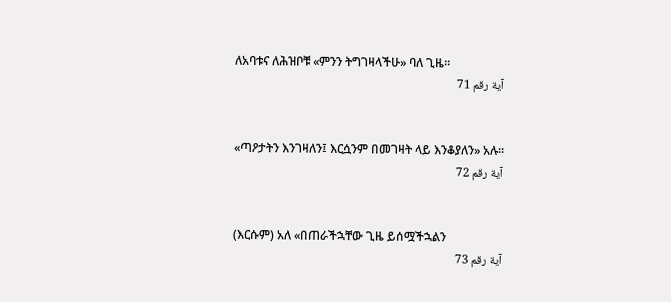ለአባቱና ለሕዝቦቹ «ምንን ትግገዛላችሁ» ባለ ጊዜ፡፡
آية رقم 71


«ጣዖታትን እንገዛለን፤ እርሷንም በመገዛት ላይ እንቆያለን» አሉ፡፡
آية رقم 72


(እርሱም) አለ «በጠራችኋቸው ጊዜ ይሰሟችኋልን
آية رقم 73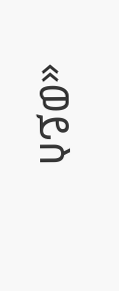«ወይስ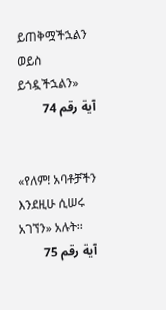ይጠቅሟችኋልን ወይስ ይጎዷችኋልን»
آية رقم 74


«የለም! አባቶቻችን እንደዚሁ ሲሠሩ አገኘን» አሉት፡፡
آية رقم 75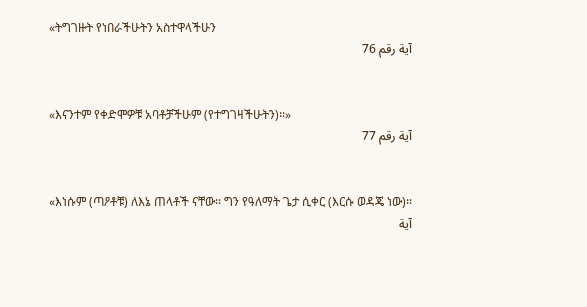«ትግገዙት የነበራችሁትን አስተዋላችሁን
آية رقم 76


«እናንተም የቀድሞዎቹ አባቶቻችሁም (የተግገዛችሁትን)፡፡»
آية رقم 77


«እነሱም (ጣዖቶቹ) ለእኔ ጠላቶች ናቸው፡፡ ግን የዓለማት ጌታ ሲቀር (እርሱ ወዳጄ ነው)፡፡
آية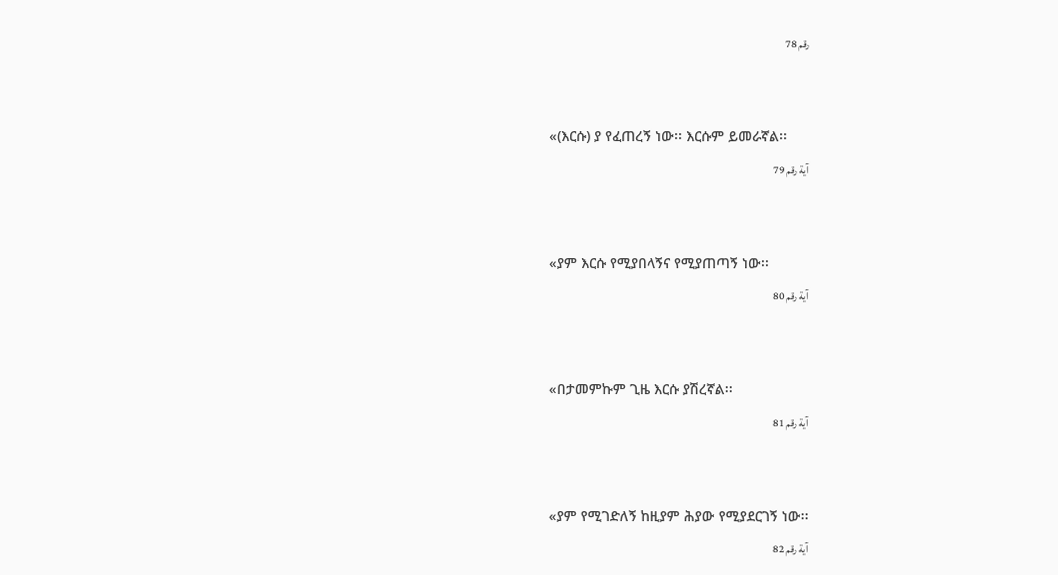رقم 78


«(እርሱ) ያ የፈጠረኝ ነው፡፡ እርሱም ይመራኛል፡፡
آية رقم 79


«ያም እርሱ የሚያበላኝና የሚያጠጣኝ ነው፡፡
آية رقم 80


«በታመምኩም ጊዜ እርሱ ያሽረኛል፡፡
آية رقم 81


«ያም የሚገድለኝ ከዚያም ሕያው የሚያደርገኝ ነው፡፡
آية رقم 82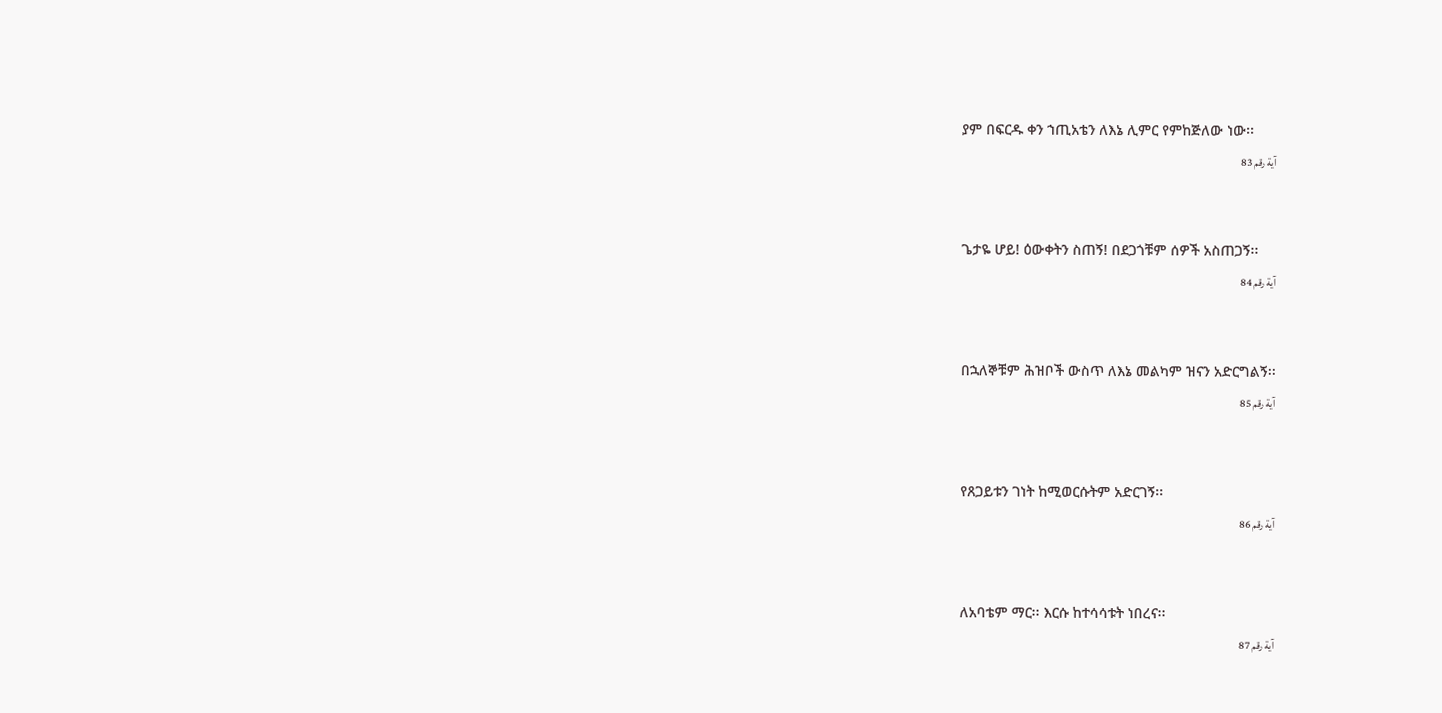ያም በፍርዱ ቀን ኀጢአቴን ለእኔ ሊምር የምከጅለው ነው፡፡
آية رقم 83


ጌታዬ ሆይ! ዕውቀትን ስጠኝ! በደጋጎቹም ሰዎች አስጠጋኝ፡፡
آية رقم 84


በኋለኞቹም ሕዝቦች ውስጥ ለእኔ መልካም ዝናን አድርግልኝ፡፡
آية رقم 85


የጸጋይቱን ገነት ከሚወርሱትም አድርገኝ፡፡
آية رقم 86


ለአባቴም ማር፡፡ እርሱ ከተሳሳቱት ነበረና፡፡
آية رقم 87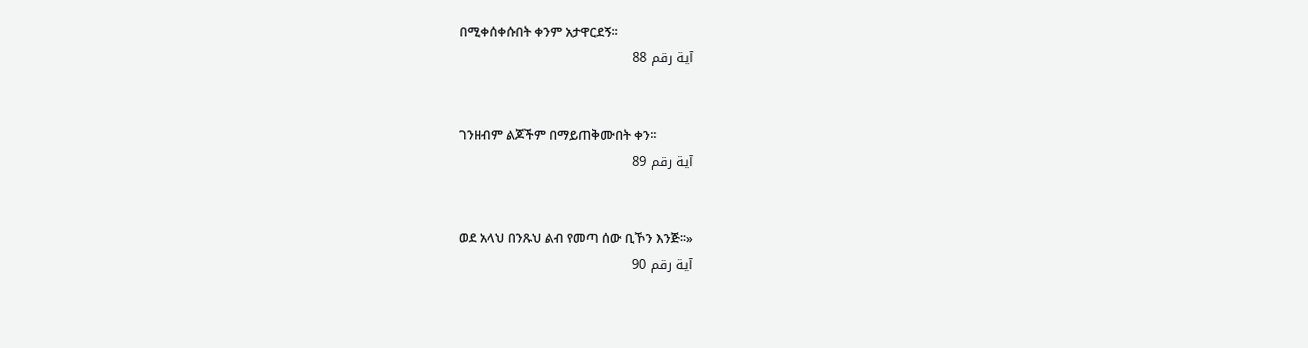በሚቀሰቀሱበት ቀንም አታዋርደኝ፡፡
آية رقم 88


ገንዘብም ልጆችም በማይጠቅሙበት ቀን፡፡
آية رقم 89


ወደ አላህ በንጹህ ልብ የመጣ ሰው ቢኾን እንጅ፡፡»
آية رقم 90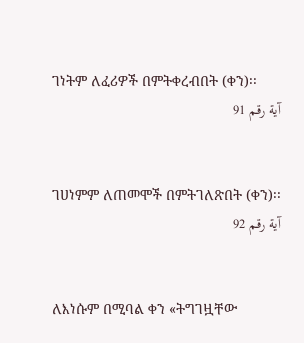ገነትም ለፈሪዎች በምትቀረብበት (ቀን)፡፡
آية رقم 91


ገሀነምም ለጠመሞች በምትገለጽበት (ቀን)፡፡
آية رقم 92


ለእነሱም በሚባል ቀን «ትግገዟቸው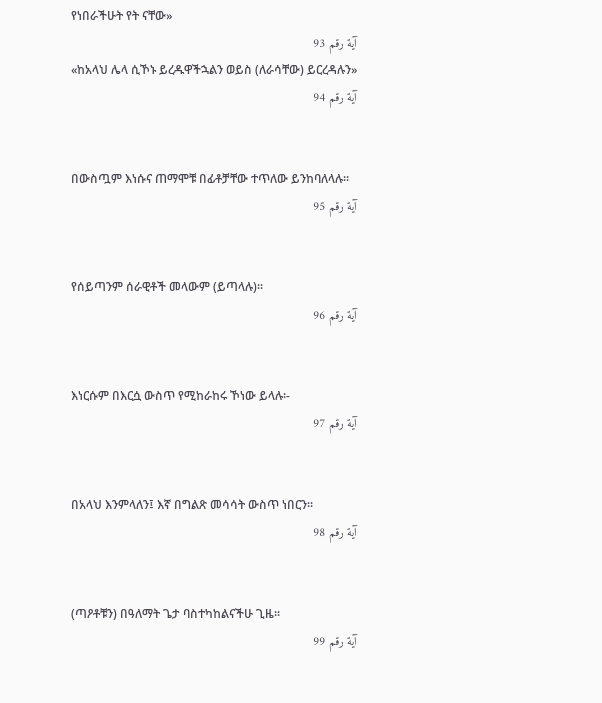የነበራችሁት የት ናቸው»
آية رقم 93
«ከአላህ ሌላ ሲኾኑ ይረዱዋችኋልን ወይስ (ለራሳቸው) ይርረዳሉን»
آية رقم 94


በውስጧም እነሱና ጠማሞቹ በፊቶቻቸው ተጥለው ይንከባለላሉ፡፡
آية رقم 95


የሰይጣንም ሰራዊቶች መላውም (ይጣላሉ)፡፡
آية رقم 96


እነርሱም በእርሷ ውስጥ የሚከራከሩ ኾነው ይላሉ፡-
آية رقم 97


በአላህ እንምላለን፤ እኛ በግልጽ መሳሳት ውስጥ ነበርን፡፡
آية رقم 98


(ጣዖቶቹን) በዓለማት ጌታ ባስተካከልናችሁ ጊዜ፡፡
آية رقم 99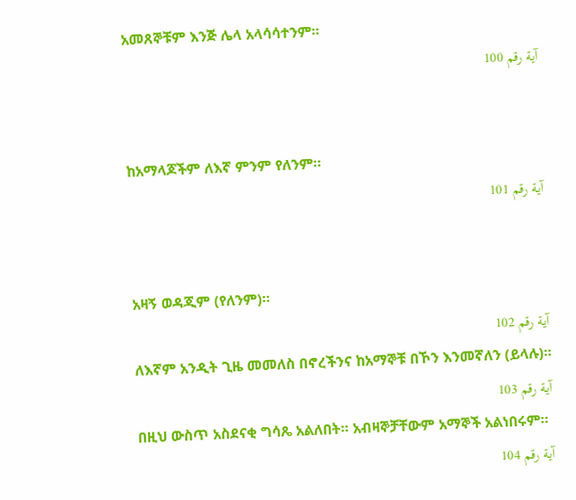አመጸኞቹም እንጅ ሌላ አላሳሳተንም፡፡
آية رقم 100


ከአማላጆችም ለእኛ ምንም የለንም፡፡
آية رقم 101


አዛኝ ወዳጂም (የለንም)፡፡
آية رقم 102
ለእኛም አንዲት ጊዜ መመለስ በኖረችንና ከአማኞቹ በኾን እንመኛለን (ይላሉ)፡፡
آية رقم 103
በዚህ ውስጥ አስደናቂ ግሳጼ አልለበት፡፡ አብዛኞቻቸውም አማኞች አልነበሩም፡፡
آية رقم 104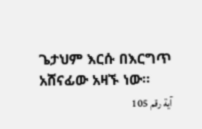ጌታህም እርሱ በእርግጥ አሸናፊው አዛኙ ነው፡፡
آية رقم 105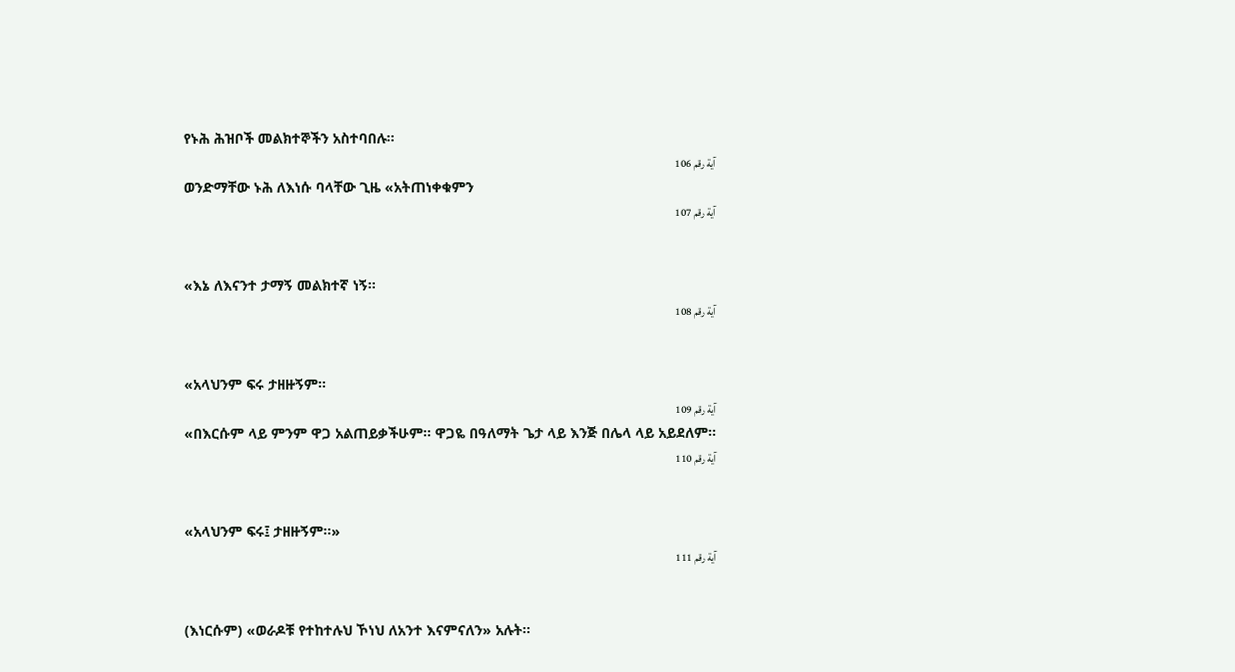የኑሕ ሕዝቦች መልክተኞችን አስተባበሉ፡፡
آية رقم 106
ወንድማቸው ኑሕ ለእነሱ ባላቸው ጊዜ «አትጠነቀቁምን
آية رقم 107


«እኔ ለእናንተ ታማኝ መልክተኛ ነኝ፡፡
آية رقم 108


«አላህንም ፍሩ ታዘዙኝም፡፡
آية رقم 109
«በእርሱም ላይ ምንም ዋጋ አልጠይቃችሁም፡፡ ዋጋዬ በዓለማት ጌታ ላይ እንጅ በሌላ ላይ አይደለም፡፡
آية رقم 110


«አላህንም ፍሩ፤ ታዘዙኝም፡፡»
آية رقم 111


(እነርሱም) «ወራዶቹ የተከተሉህ ኾነህ ለአንተ እናምናለን» አሉት፡፡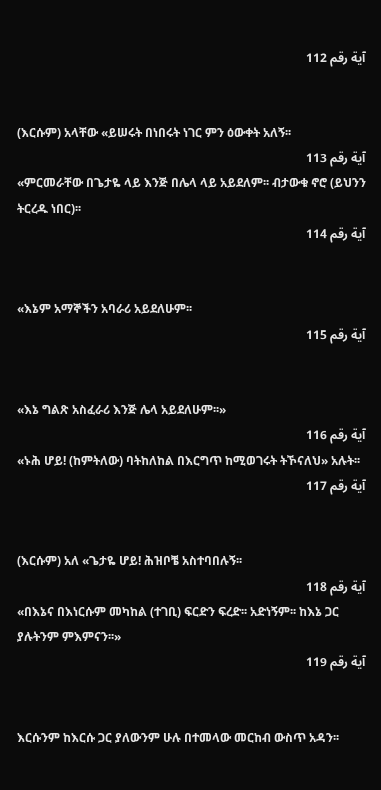آية رقم 112


(እርሱም) አላቸው «ይሠሩት በነበሩት ነገር ምን ዕውቀት አለኝ፡፡
آية رقم 113
«ምርመራቸው በጌታዬ ላይ እንጅ በሌላ ላይ አይደለም፡፡ ብታውቁ ኖሮ (ይህንን ትርረዱ ነበር)፡፡
آية رقم 114


«እኔም አማኞችን አባራሪ አይደለሁም፡፡
آية رقم 115


«እኔ ግልጽ አስፈራሪ እንጅ ሌላ አይደለሁም፡፡»
آية رقم 116
«ኑሕ ሆይ! (ከምትለው) ባትከለከል በእርግጥ ከሚወገሩት ትኾናለህ» አሉት፡፡
آية رقم 117


(እርሱም) አለ «ጌታዬ ሆይ! ሕዝቦቼ አስተባበሉኝ፡፡
آية رقم 118
«በእኔና በእነርሱም መካከል (ተገቢ) ፍርድን ፍረድ፡፡ አድነኝም፡፡ ከእኔ ጋር ያሉትንም ምእምናን፡፡»
آية رقم 119


እርሱንም ከእርሱ ጋር ያለውንም ሁሉ በተመላው መርከብ ውስጥ አዳን፡፡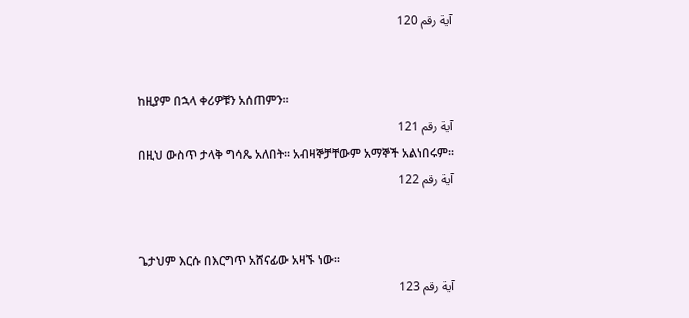آية رقم 120


ከዚያም በኋላ ቀሪዎቹን አሰጠምን፡፡
آية رقم 121
በዚህ ውስጥ ታላቅ ግሳጼ አለበት፡፡ አብዛኞቻቸውም አማኞች አልነበሩም፡፡
آية رقم 122


ጌታህም እርሱ በእርግጥ አሸናፊው አዛኙ ነው፡፡
آية رقم 123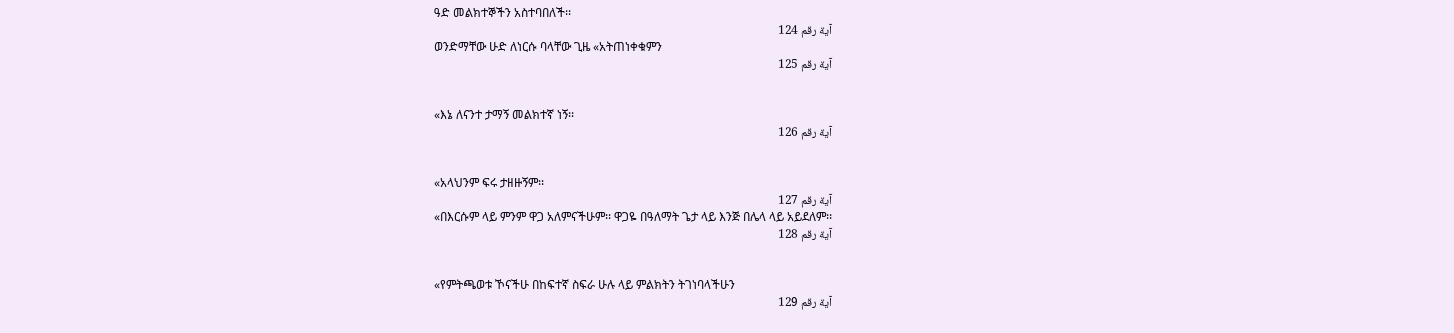ዓድ መልክተኞችን አስተባበለች፡፡
آية رقم 124
ወንድማቸው ሁድ ለነርሱ ባላቸው ጊዜ «አትጠነቀቁምን
آية رقم 125


«እኔ ለናንተ ታማኝ መልክተኛ ነኝ፡፡
آية رقم 126


«አላህንም ፍሩ ታዘዙኝም፡፡
آية رقم 127
«በእርሱም ላይ ምንም ዋጋ አለምናችሁም፡፡ ዋጋዬ በዓለማት ጌታ ላይ እንጅ በሌላ ላይ አይደለም፡፡
آية رقم 128


«የምትጫወቱ ኾናችሁ በከፍተኛ ስፍራ ሁሉ ላይ ምልክትን ትገነባላችሁን
آية رقم 129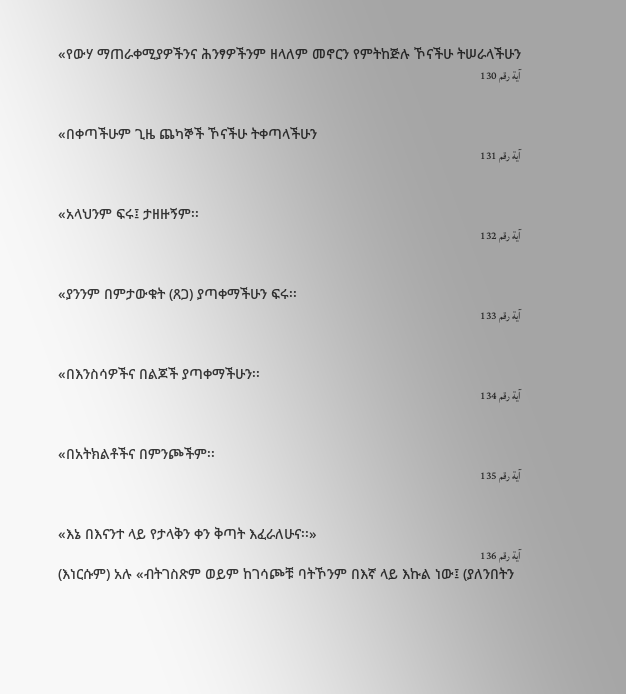«የውሃ ማጠራቀሚያዎችንና ሕንፃዎችንም ዘላለም መኖርን የምትከጅሉ ኾናችሁ ትሠራላችሁን
آية رقم 130


«በቀጣችሁም ጊዜ ጨካኞች ኾናችሁ ትቀጣላችሁን
آية رقم 131


«አላህንም ፍሩ፤ ታዘዙኝም፡፡
آية رقم 132


«ያንንም በምታውቁት (ጸጋ) ያጣቀማችሁን ፍሩ፡፡
آية رقم 133


«በእንስሳዎችና በልጆች ያጣቀማችሁን፡፡
آية رقم 134


«በአትክልቶችና በምንጮችም፡፡
آية رقم 135


«እኔ በእናንተ ላይ የታላቅን ቀን ቅጣት እፈራለሁና፡፡»
آية رقم 136
(እነርሱም) አሉ «ብትገስጽም ወይም ከገሳጮቹ ባትኾንም በእኛ ላይ እኩል ነው፤ (ያለንበትን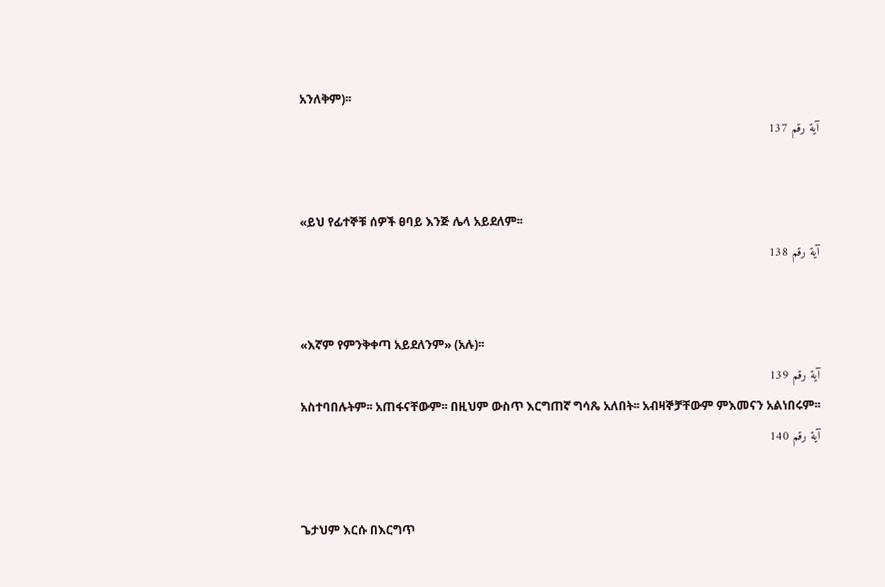አንለቅም)፡፡
آية رقم 137


«ይህ የፊተኞቹ ሰዎች ፀባይ እንጅ ሌላ አይደለም፡፡
آية رقم 138


«እኛም የምንቅቀጣ አይደለንም» (አሉ)፡፡
آية رقم 139
አስተባበሉትም፡፡ አጠፋናቸውም፡፡ በዚህም ውስጥ እርግጠኛ ግሳጼ አለበት፡፡ አብዛኞቻቸውም ምእመናን አልነበሩም፡፡
آية رقم 140


ጌታህም እርሱ በእርግጥ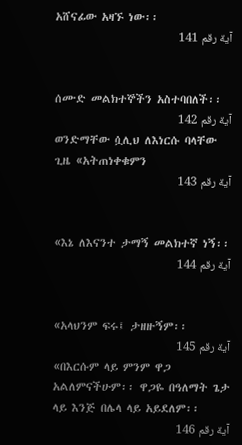አሸናፊው አዛኙ ነው፡፡
آية رقم 141


ሰሙድ መልክተኞችን አስተባበለች፡፡
آية رقم 142
ወንድማቸው ሷሊህ ለእነርሱ ባላቸው ጊዜ «አትጠነቀቁምን
آية رقم 143


«እኔ ለእናንተ ታማኝ መልክተኛ ነኝ፡፡
آية رقم 144


«አላህንም ፍሩ፤ ታዘዙኝም፡፡
آية رقم 145
«በእርሱም ላይ ምንም ዋጋ አልለምናችሁም፡፡ ዋጋዬ በዓለማት ጌታ ላይ እንጅ በሌላ ላይ አይደለም፡፡
آية رقم 146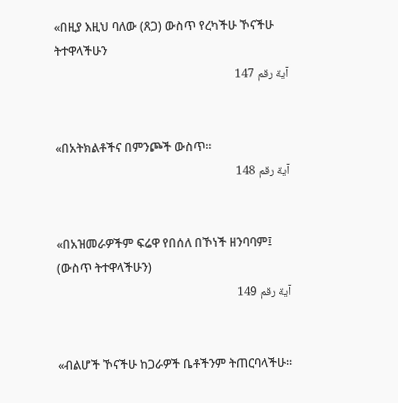«በዚያ እዚህ ባለው (ጸጋ) ውስጥ የረካችሁ ኾናችሁ ትተዋላችሁን
آية رقم 147


«በአትክልቶችና በምንጮች ውስጥ፡፡
آية رقم 148


«በአዝመራዎችም ፍሬዋ የበሰለ በኾነች ዘንባባም፤ (ውስጥ ትተዋላችሁን)
آية رقم 149


«ብልሆች ኾናችሁ ከጋራዎች ቤቶችንም ትጠርባላችሁ፡፡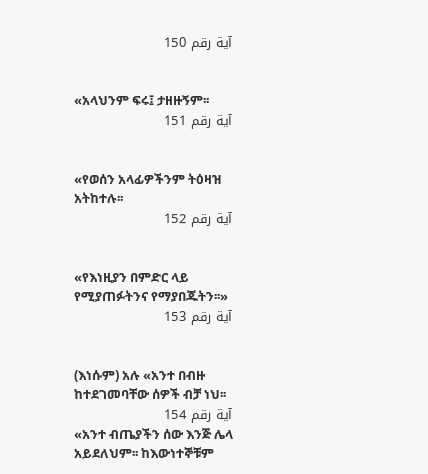آية رقم 150


«አላህንም ፍሩ፤ ታዘዙኝም፡፡
آية رقم 151


«የወሰን አላፊዎችንም ትዕዛዝ አትከተሉ፡፡
آية رقم 152


«የእነዚያን በምድር ላይ የሚያጠፉትንና የማያበጁትን፡፡»
آية رقم 153


(እነሱም) አሉ «አንተ በብዙ ከተደገመባቸው ሰዎች ብቻ ነህ፡፡
آية رقم 154
«አንተ ብጤያችን ሰው እንጅ ሌላ አይደለህም፡፡ ከእውነተኞቹም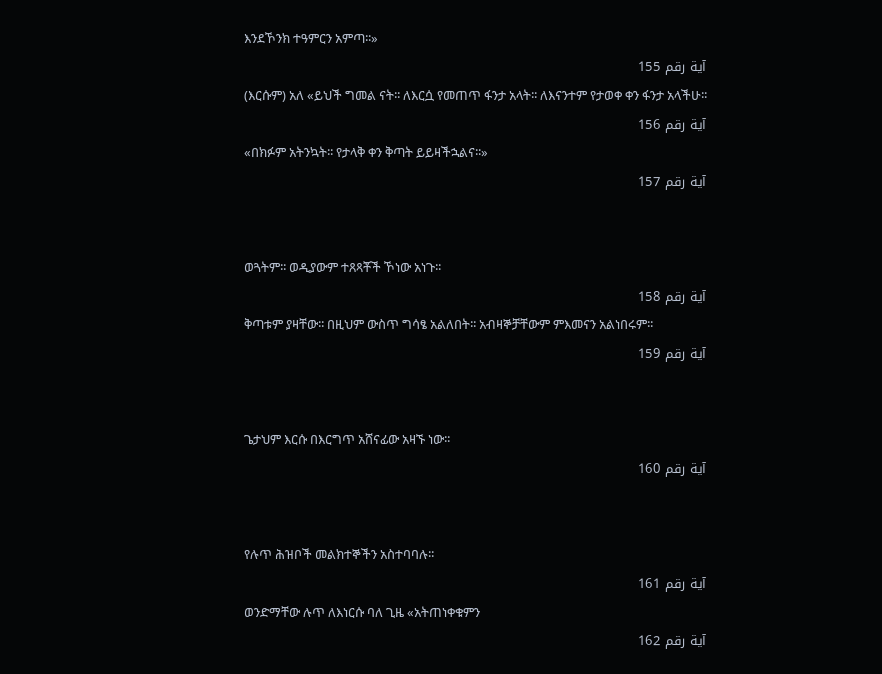እንደኾንክ ተዓምርን አምጣ፡፡»
آية رقم 155
(እርሱም) አለ «ይህች ግመል ናት፡፡ ለእርሷ የመጠጥ ፋንታ አላት፡፡ ለእናንተም የታወቀ ቀን ፋንታ አላችሁ፡፡
آية رقم 156
«በክፉም አትንኳት፡፡ የታላቅ ቀን ቅጣት ይይዛችኋልና፡፡»
آية رقم 157


ወጓትም፡፡ ወዲያውም ተጸጻቾች ኾነው አነጉ፡፡
آية رقم 158
ቅጣቱም ያዛቸው፡፡ በዚህም ውስጥ ግሳፄ አልለበት፡፡ አብዛኞቻቸውም ምእመናን አልነበሩም፡፡
آية رقم 159


ጌታህም እርሱ በእርግጥ አሸናፊው አዛኙ ነው፡፡
آية رقم 160


የሉጥ ሕዝቦች መልክተኞችን አስተባባሉ፡፡
آية رقم 161
ወንድማቸው ሉጥ ለእነርሱ ባለ ጊዜ «አትጠነቀቁምን
آية رقم 162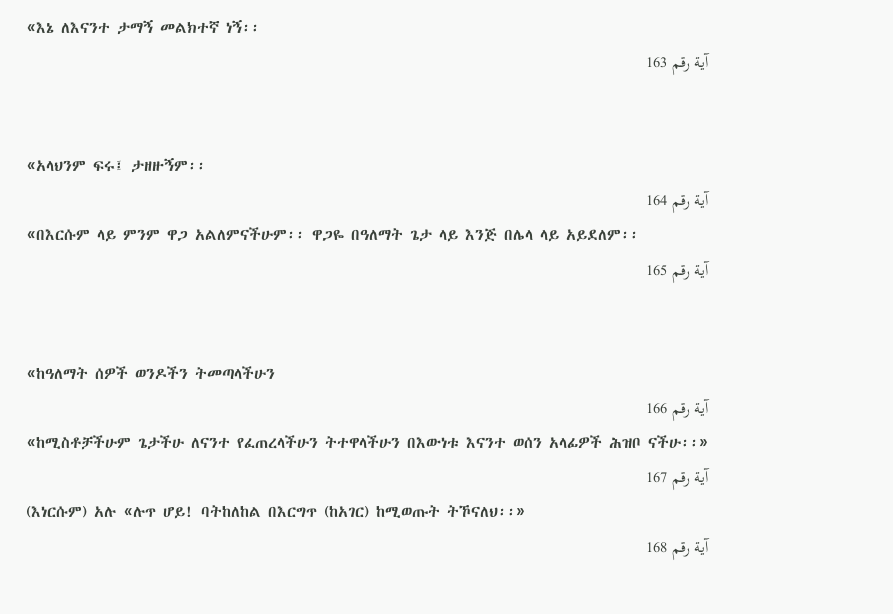«እኔ ለእናንተ ታማኝ መልክተኛ ነኝ፡፡
آية رقم 163


«አላህንም ፍሩ፤ ታዘዙኝም፡፡
آية رقم 164
«በእርሱም ላይ ምንም ዋጋ አልለምናችሁም፡፡ ዋጋዬ በዓለማት ጌታ ላይ እንጅ በሌላ ላይ አይደለም፡፡
آية رقم 165


«ከዓለማት ሰዎች ወንዶችን ትመጣላችሁን
آية رقم 166
«ከሚስቶቻችሁም ጌታችሁ ለናንተ የፈጠረላችሁን ትተዋላችሁን በእውነቱ እናንተ ወሰን አላፊዎች ሕዝቦ ናችሁ፡፡»
آية رقم 167
(እነርሱም) አሉ «ሉጥ ሆይ! ባትከለከል በእርግጥ (ከአገር) ከሚወጡት ትኾናለህ፡፡»
آية رقم 168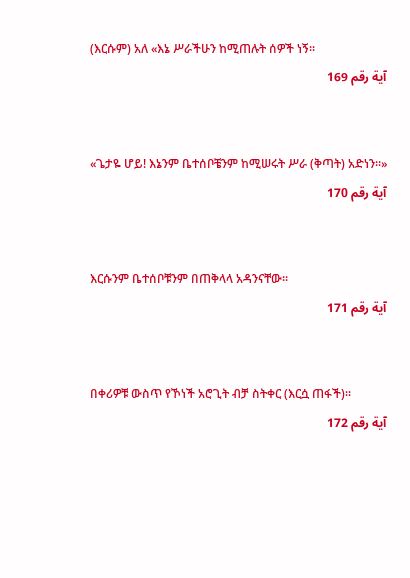(እርሱም) አለ «እኔ ሥራችሁን ከሚጠሉት ሰዎች ነኝ፡፡
آية رقم 169


«ጌታዬ ሆይ! እኔንም ቤተሰቦቼንም ከሚሠሩት ሥራ (ቅጣት) አድነን፡፡»
آية رقم 170


እርሱንም ቤተሰቦቹንም በጠቅላላ አዳንናቸው፡፡
آية رقم 171


በቀሪዎቹ ውስጥ የኾነች አሮጊት ብቻ ስትቀር (እርሷ ጠፋች)፡፡
آية رقم 172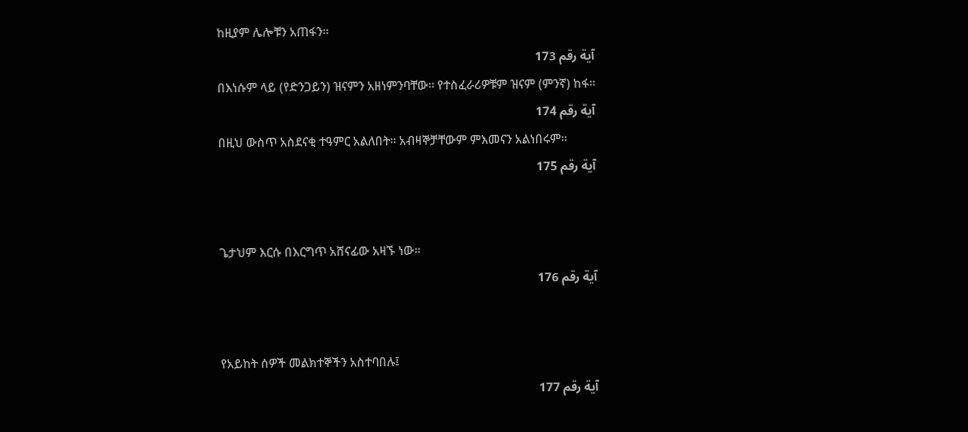ከዚያም ሌሎቹን አጠፋን፡፡
آية رقم 173
በእነሱም ላይ (የድንጋይን) ዝናምን አዘነምንባቸው፡፡ የተስፈራሪዎቹም ዝናም (ምንኛ) ከፋ፡፡
آية رقم 174
በዚህ ውስጥ አስደናቂ ተዓምር አልለበት፡፡ አብዛኞቻቸውም ምእመናን አልነበሩም፡፡
آية رقم 175


ጌታህም እርሱ በእርግጥ አሸናፊው አዛኙ ነው፡፡
آية رقم 176


የአይከት ሰዎች መልክተኞችን አስተባበሉ፤
آية رقم 177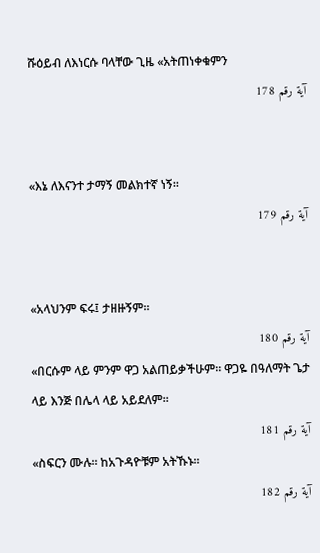ሹዕይብ ለእነርሱ ባላቸው ጊዜ «አትጠነቀቁምን
آية رقم 178


«እኔ ለእናንተ ታማኝ መልክተኛ ነኝ፡፡
آية رقم 179


«አላህንም ፍሩ፤ ታዘዙኝም፡፡
آية رقم 180
«በርሱም ላይ ምንም ዋጋ አልጠይቃችሁም፡፡ ዋጋዬ በዓለማት ጌታ ላይ እንጅ በሌላ ላይ አይደለም፡፡
آية رقم 181
«ስፍርን ሙሉ፡፡ ከአጉዳዮቹም አትኹኑ፡፡
آية رقم 182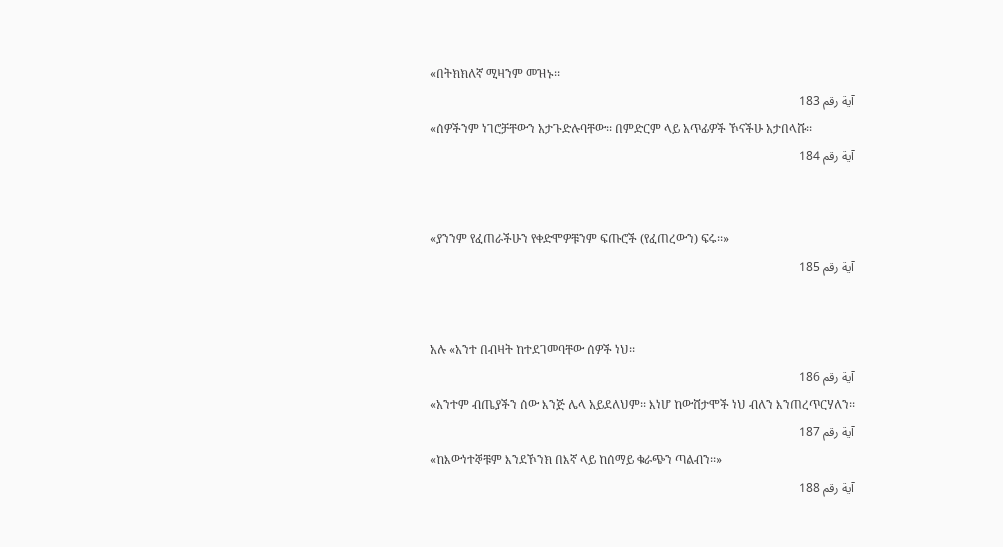«በትክክለኛ ሚዛንም መዝኑ፡፡
آية رقم 183
«ሰዎችንም ነገሮቻቸውን አታጉድሉባቸው፡፡ በምድርም ላይ አጥፊዎች ኾናችሁ አታበላሹ፡፡
آية رقم 184


«ያንንም የፈጠራችሁን የቀድሞዎቹንም ፍጡሮች (የፈጠረውን) ፍሩ፡፡»
آية رقم 185


አሉ «አንተ በብዛት ከተደገመባቸው ሰዎች ነህ፡፡
آية رقم 186
«አንተም ብጤያችን ሰው እንጅ ሌላ አይደለህም፡፡ እነሆ ከውሸታሞች ነህ ብለን እንጠረጥርሃለን፡፡
آية رقم 187
«ከእውነተኞቹም እንደኾንክ በእኛ ላይ ከሰማይ ቁራጭን ጣልብን፡፡»
آية رقم 188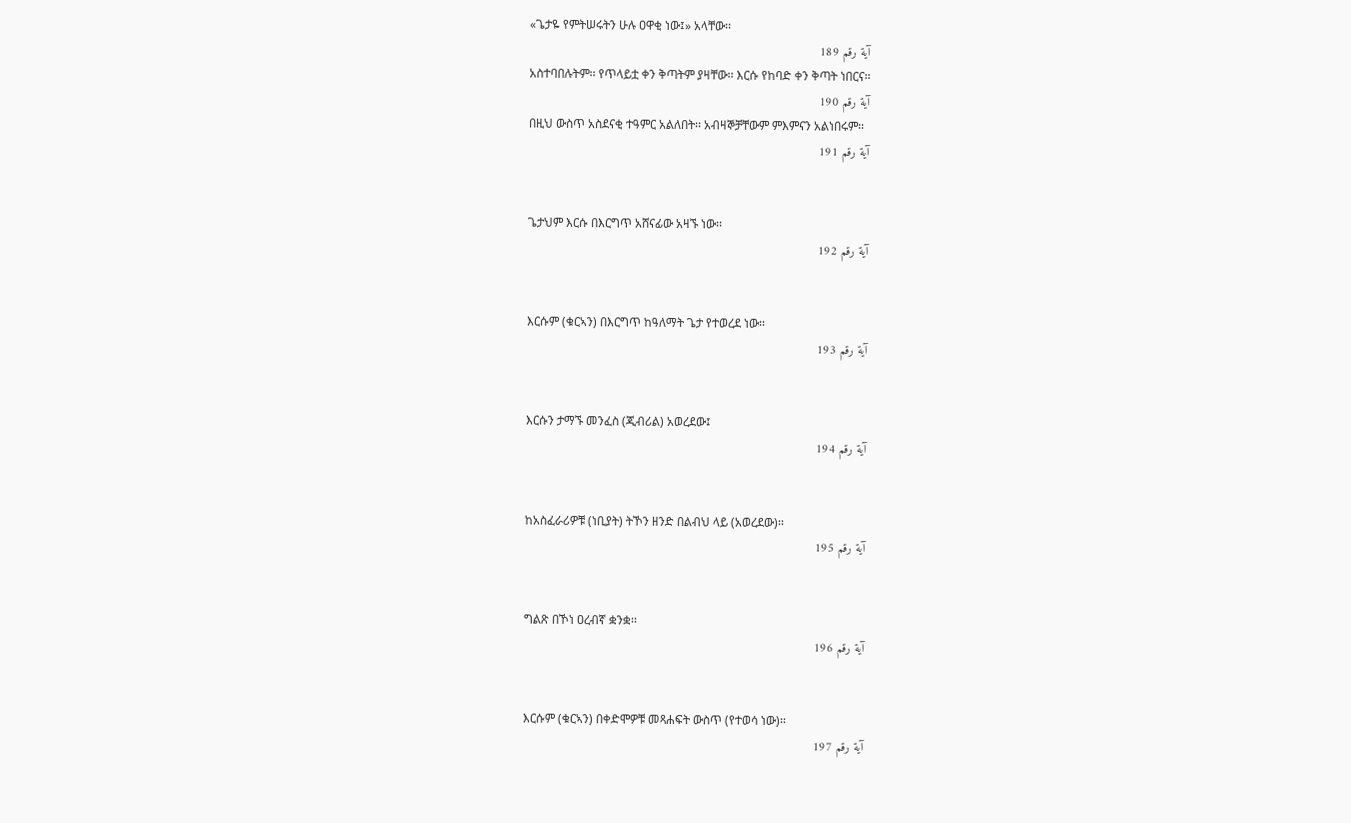«ጌታዬ የምትሠሩትን ሁሉ ዐዋቂ ነው፤» አላቸው፡፡
آية رقم 189
አስተባበሉትም፡፡ የጥላይቷ ቀን ቅጣትም ያዛቸው፡፡ እርሱ የከባድ ቀን ቅጣት ነበርና፡፡
آية رقم 190
በዚህ ውስጥ አስደናቂ ተዓምር አልለበት፡፡ አብዛኞቻቸውም ምእምናን አልነበሩም፡፡
آية رقم 191


ጌታህም እርሱ በእርግጥ አሸናፊው አዛኙ ነው፡፡
آية رقم 192


እርሱም (ቁርኣን) በእርግጥ ከዓለማት ጌታ የተወረደ ነው፡፡
آية رقم 193


እርሱን ታማኙ መንፈስ (ጂብሪል) አወረደው፤
آية رقم 194


ከአስፈራሪዎቹ (ነቢያት) ትኾን ዘንድ በልብህ ላይ (አወረደው)፡፡
آية رقم 195


ግልጽ በኾነ ዐረብኛ ቋንቋ፡፡
آية رقم 196


እርሱም (ቁርኣን) በቀድሞዎቹ መጻሐፍት ውስጥ (የተወሳ ነው)፡፡
آية رقم 197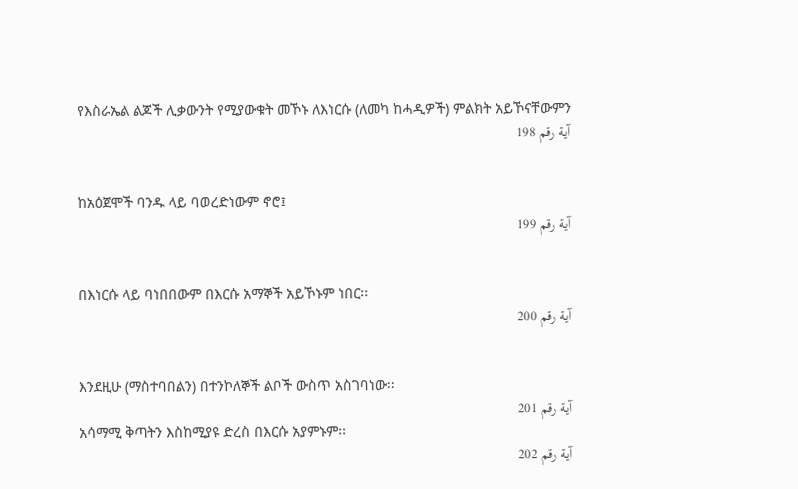የእስራኤል ልጆች ሊቃውንት የሚያውቁት መኾኑ ለእነርሱ (ለመካ ከሓዲዎች) ምልክት አይኾናቸውምን
آية رقم 198


ከአዕጀሞች ባንዱ ላይ ባወረድነውም ኖሮ፤
آية رقم 199


በእነርሱ ላይ ባነበበውም በእርሱ አማኞች አይኾኑም ነበር፡፡
آية رقم 200


እንደዚሁ (ማስተባበልን) በተንኮለኞች ልቦች ውስጥ አስገባነው፡፡
آية رقم 201
አሳማሚ ቅጣትን እስከሚያዩ ድረስ በእርሱ አያምኑም፡፡
آية رقم 202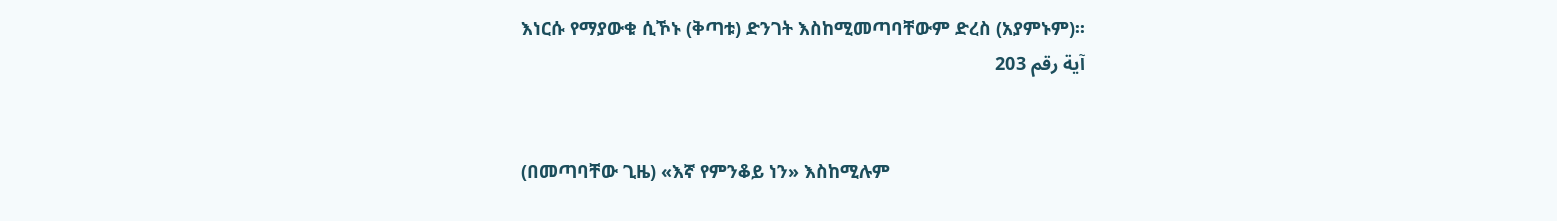እነርሱ የማያውቁ ሲኾኑ (ቅጣቱ) ድንገት እስከሚመጣባቸውም ድረስ (አያምኑም)፡፡
آية رقم 203


(በመጣባቸው ጊዜ) «እኛ የምንቆይ ነን» እስከሚሉም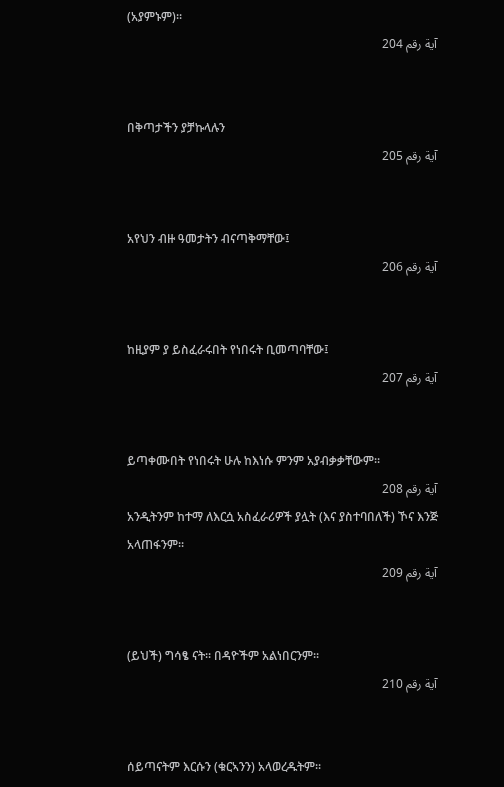(አያምኑም)፡፡
آية رقم 204


በቅጣታችን ያቻኩላሉን
آية رقم 205


አየህን ብዙ ዓመታትን ብናጣቅማቸው፤
آية رقم 206


ከዚያም ያ ይስፈራሩበት የነበሩት ቢመጣባቸው፤
آية رقم 207


ይጣቀሙበት የነበሩት ሁሉ ከእነሱ ምንም አያብቃቃቸውም፡፡
آية رقم 208
አንዲትንም ከተማ ለእርሷ አስፈራሪዎች ያሏት (እና ያስተባበለች) ኾና እንጅ አላጠፋንም፡፡
آية رقم 209


(ይህች) ግሳፄ ናት፡፡ በዳዮችም አልነበርንም፡፡
آية رقم 210


ሰይጣናትም እርሱን (ቁርኣንን) አላወረዱትም፡፡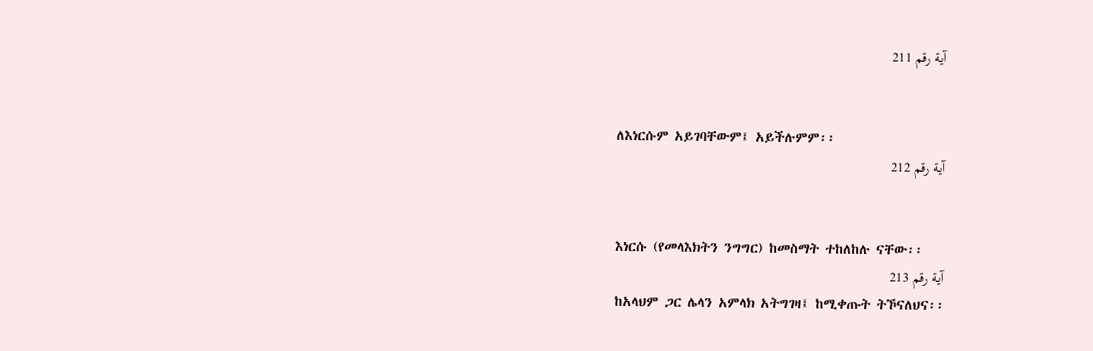آية رقم 211


ለእነርሱም አይገባቸውም፤ አይችሉምም፡፡
آية رقم 212


እነርሱ (የመላእክትን ንግግር) ከመስማት ተከለከሉ ናቸው፡፡
آية رقم 213
ከአላህም ጋር ሌላን አምላክ አትግገዛ፤ ከሚቀጡት ትኾናለህና፡፡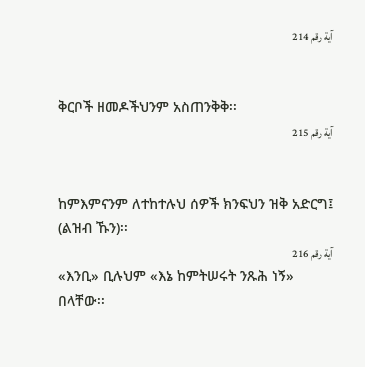آية رقم 214


ቅርቦች ዘመዶችህንም አስጠንቅቅ፡፡
آية رقم 215


ከምእምናንም ለተከተሉህ ሰዎች ክንፍህን ዝቅ አድርግ፤ (ልዝብ ኹን)፡፡
آية رقم 216
«እንቢ» ቢሉህም «እኔ ከምትሠሩት ንጹሕ ነኝ» በላቸው፡፡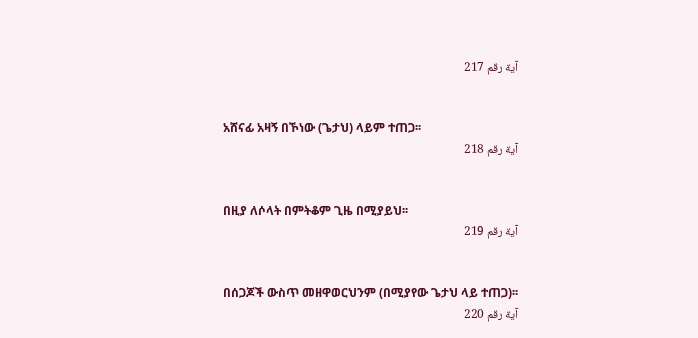آية رقم 217


አሸናፊ አዛኝ በኾነው (ጌታህ) ላይም ተጠጋ፡፡
آية رقم 218


በዚያ ለሶላት በምትቆም ጊዜ በሚያይህ፡፡
آية رقم 219


በሰጋጆች ውስጥ መዘዋወርህንም (በሚያየው ጌታህ ላይ ተጠጋ)፡፡
آية رقم 220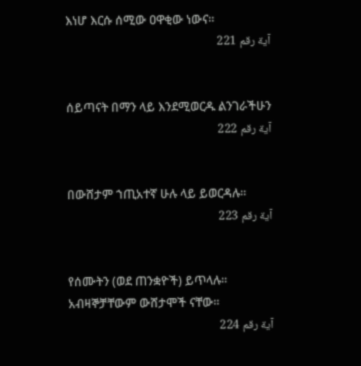እነሆ እርሱ ሰሚው ዐዋቂው ነውና፡፡
آية رقم 221


ሰይጣናት በማን ላይ እንደሚወርዱ ልንገራችሁን
آية رقم 222


በውሸታም ኀጢአተኛ ሁሉ ላይ ይወርዳሉ፡፡
آية رقم 223


የሰሙትን (ወደ ጠንቋዮች) ይጥላሉ፡፡ አብዛኞቻቸውም ውሸታሞች ናቸው፡፡
آية رقم 224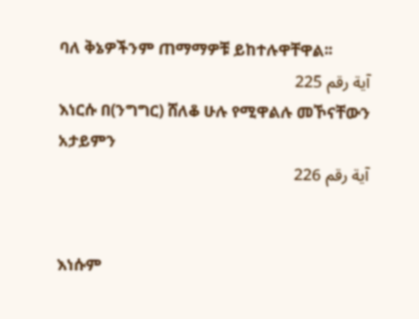ባለ ቅኔዎችንም ጠማማዎቹ ይከተሉዋቸዋል፡፡
آية رقم 225
እነርሱ በ(ንግግር) ሸለቆ ሁሉ የሚዋልሉ መኾናቸውን አታይምን
آية رقم 226


እነሱም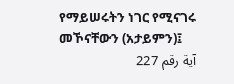የማይሠሩትን ነገር የሚናገሩ መኾናቸውን (አታይምን)፤
آية رقم 227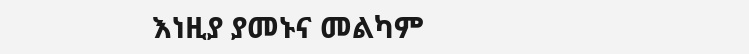እነዚያ ያመኑና መልካም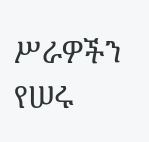ሥራዎችን የሠሩ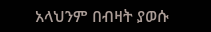አላህንም በብዛት ያወሱ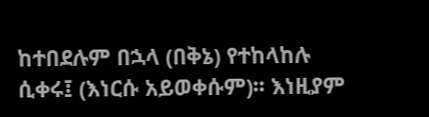ከተበደሉም በኋላ (በቅኔ) የተከላከሉ ሲቀሩ፤ (እነርሱ አይወቀሱም)፡፡ እነዚያም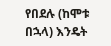የበደሉ (ከሞቱ በኋላ) እንዴት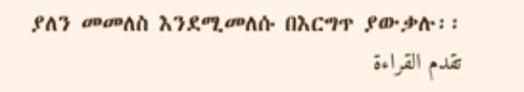ያለን መመለስ እንደሚመለሱ በእርግጥ ያውቃሉ፡፡
تقدم القراءة